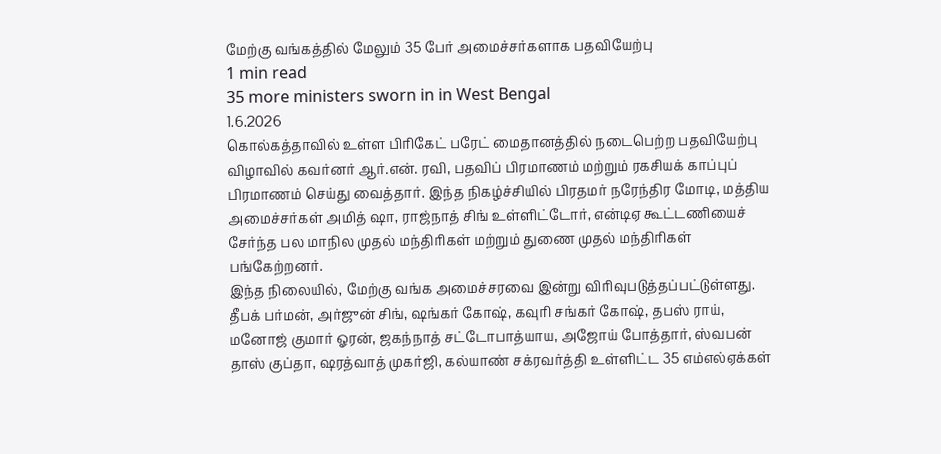மேற்கு வங்கத்தில் மேலும் 35 பேர் அமைச்சர்களாக பதவியேற்பு
1 min read
35 more ministers sworn in in West Bengal
1.6.2026
கொல்கத்தாவில் உள்ள பிரிகேட் பரேட் மைதானத்தில் நடைபெற்ற பதவியேற்பு விழாவில் கவர்னர் ஆர்.என். ரவி, பதவிப் பிரமாணம் மற்றும் ரகசியக் காப்புப் பிரமாணம் செய்து வைத்தார். இந்த நிகழ்ச்சியில் பிரதமர் நரேந்திர மோடி, மத்திய அமைச்சர்கள் அமித் ஷா, ராஜ்நாத் சிங் உள்ளிட்டோர், என்டிஏ கூட்டணியைச் சேர்ந்த பல மாநில முதல் மந்திரிகள் மற்றும் துணை முதல் மந்திரிகள் பங்கேற்றனர்.
இந்த நிலையில், மேற்கு வங்க அமைச்சரவை இன்று விரிவுபடுத்தப்பட்டுள்ளது. தீபக் பர்மன், அர்ஜுன் சிங், ஷங்கர் கோஷ், கவுரி சங்கர் கோஷ், தபஸ் ராய், மனோஜ் குமார் ஓரன், ஜகந்நாத் சட்டோபாத்யாய, அஜோய் போத்தார், ஸ்வபன் தாஸ் குப்தா, ஷரத்வாத் முகர்ஜி, கல்யாண் சக்ரவர்த்தி உள்ளிட்ட 35 எம்எல்ஏக்கள்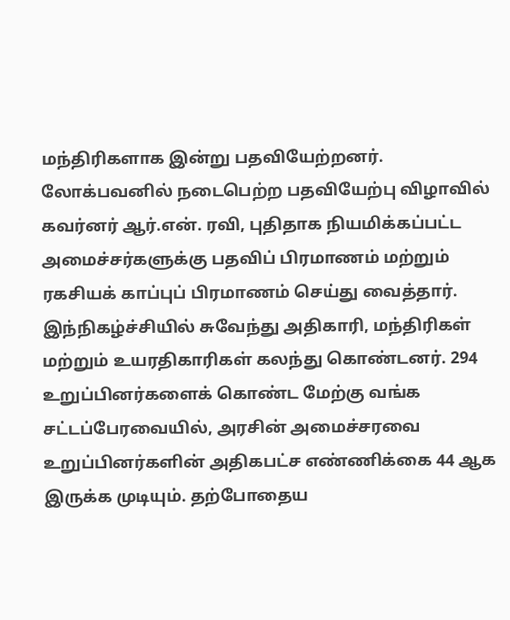மந்திரிகளாக இன்று பதவியேற்றனர்.
லோக்பவனில் நடைபெற்ற பதவியேற்பு விழாவில் கவர்னர் ஆர்.என். ரவி, புதிதாக நியமிக்கப்பட்ட அமைச்சர்களுக்கு பதவிப் பிரமாணம் மற்றும் ரகசியக் காப்புப் பிரமாணம் செய்து வைத்தார். இந்நிகழ்ச்சியில் சுவேந்து அதிகாரி, மந்திரிகள் மற்றும் உயரதிகாரிகள் கலந்து கொண்டனர். 294 உறுப்பினர்களைக் கொண்ட மேற்கு வங்க சட்டப்பேரவையில், அரசின் அமைச்சரவை உறுப்பினர்களின் அதிகபட்ச எண்ணிக்கை 44 ஆக இருக்க முடியும். தற்போதைய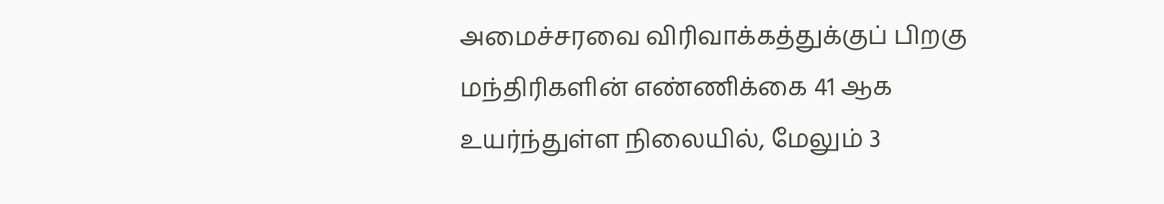அமைச்சரவை விரிவாக்கத்துக்குப் பிறகு மந்திரிகளின் எண்ணிக்கை 41 ஆக உயர்ந்துள்ள நிலையில், மேலும் 3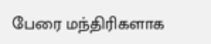பேரை மந்திரிகளாக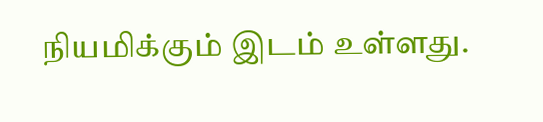நியமிக்கும் இடம் உள்ளது.